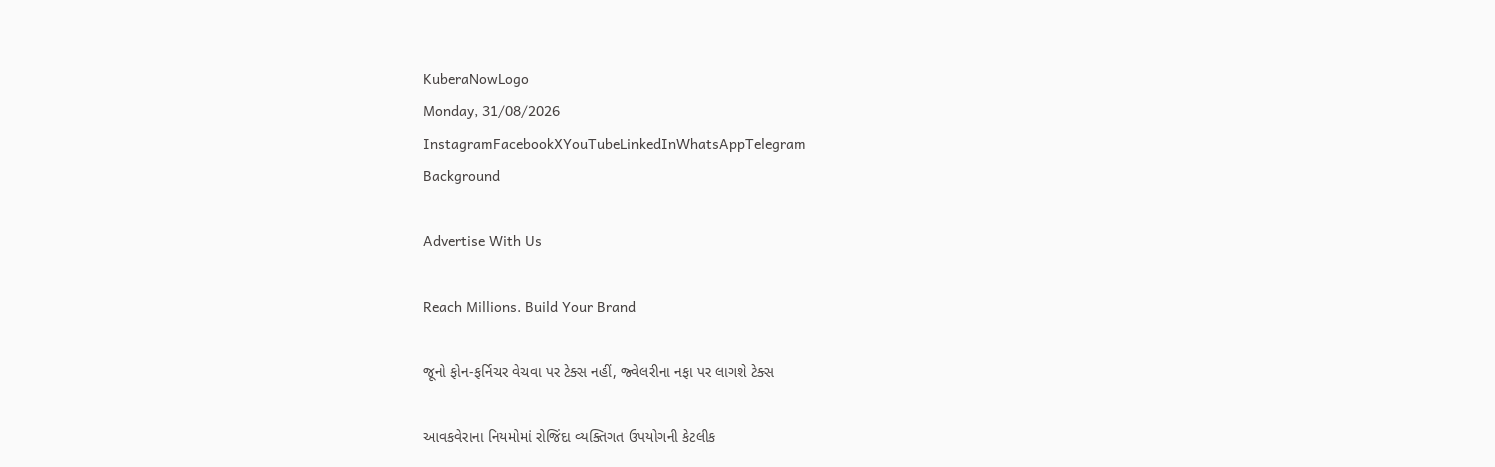KuberaNowLogo
Monday, 31/08/2026
InstagramFacebookXYouTubeLinkedInWhatsAppTelegram
Background

Advertise With Us

Reach Millions. Build Your Brand

જૂનો ફોન-ફર્નિચર વેચવા પર ટેક્સ નહીં, જ્વેલરીના નફા પર લાગશે ટેક્સ

આવકવેરાના નિયમોમાં રોજિંદા વ્યક્તિગત ઉપયોગની કેટલીક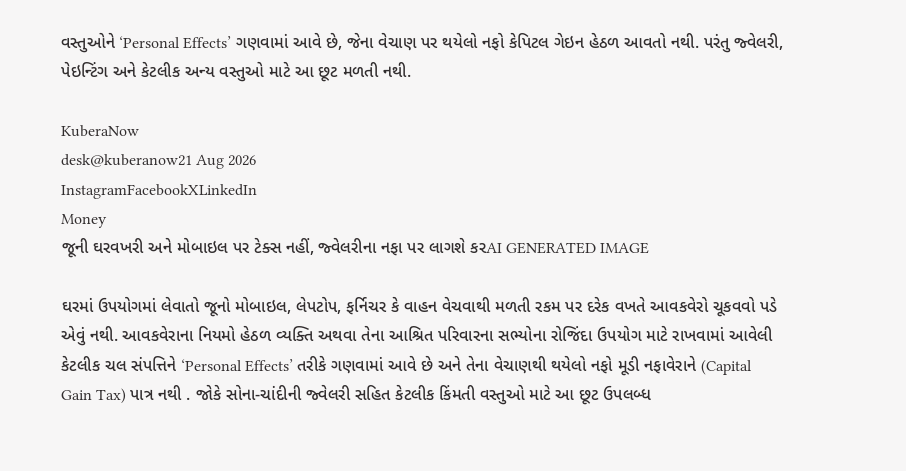વસ્તુઓને ‘Personal Effects’ ગણવામાં આવે છે, જેના વેચાણ પર થયેલો નફો કેપિટલ ગેઇન હેઠળ આવતો નથી. પરંતુ જ્વેલરી, પેઇન્ટિંગ અને કેટલીક અન્ય વસ્તુઓ માટે આ છૂટ મળતી નથી.

KuberaNow
desk@kuberanow21 Aug 2026
InstagramFacebookXLinkedIn
Money
જૂની ઘરવખરી અને મોબાઇલ પર ટેક્સ નહીં, જ્વેલરીના નફા પર લાગશે કરAI GENERATED IMAGE

ઘરમાં ઉપયોગમાં લેવાતો જૂનો મોબાઇલ, લેપટોપ, ફર્નિચર કે વાહન વેચવાથી મળતી રકમ પર દરેક વખતે આવકવેરો ચૂકવવો પડે એવું નથી. આવકવેરાના નિયમો હેઠળ વ્યક્તિ અથવા તેના આશ્રિત પરિવારના સભ્યોના રોજિંદા ઉપયોગ માટે રાખવામાં આવેલી કેટલીક ચલ સંપત્તિને ‘Personal Effects’ તરીકે ગણવામાં આવે છે અને તેના વેચાણથી થયેલો નફો મૂડી નફાવેરાને (Capital Gain Tax) પાત્ર નથી . જોકે સોના-ચાંદીની જ્વેલરી સહિત કેટલીક કિંમતી વસ્તુઓ માટે આ છૂટ ઉપલબ્ધ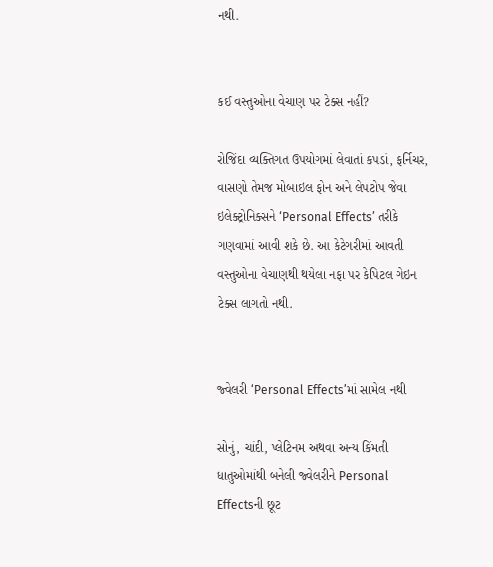નથી.


કઈ વસ્તુઓના વેચાણ પર ટેક્સ નહીં?

રોજિંદા વ્યક્તિગત ઉપયોગમાં લેવાતાં કપડાં, ફર્નિચર, વાસણો તેમજ મોબાઇલ ફોન અને લેપટોપ જેવા ઇલેક્ટ્રોનિક્સને ‘Personal Effects’ તરીકે ગણવામાં આવી શકે છે. આ કેટેગરીમાં આવતી વસ્તુઓના વેચાણથી થયેલા નફા પર કેપિટલ ગેઇન ટેક્સ લાગતો નથી.


જ્વેલરી ‘Personal Effects’માં સામેલ નથી

સોનું, ચાંદી, પ્લેટિનમ અથવા અન્ય કિંમતી ધાતુઓમાંથી બનેલી જ્વેલરીને Personal Effectsની છૂટ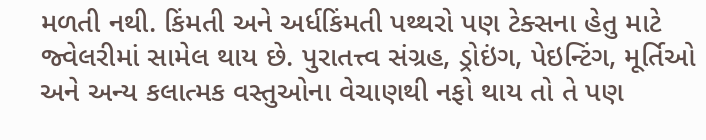મળતી નથી. કિંમતી અને અર્ધકિંમતી પથ્થરો પણ ટેક્સના હેતુ માટે જ્વેલરીમાં સામેલ થાય છે. પુરાતત્ત્વ સંગ્રહ, ડ્રોઇંગ, પેઇન્ટિંગ, મૂર્તિઓ અને અન્ય કલાત્મક વસ્તુઓના વેચાણથી નફો થાય તો તે પણ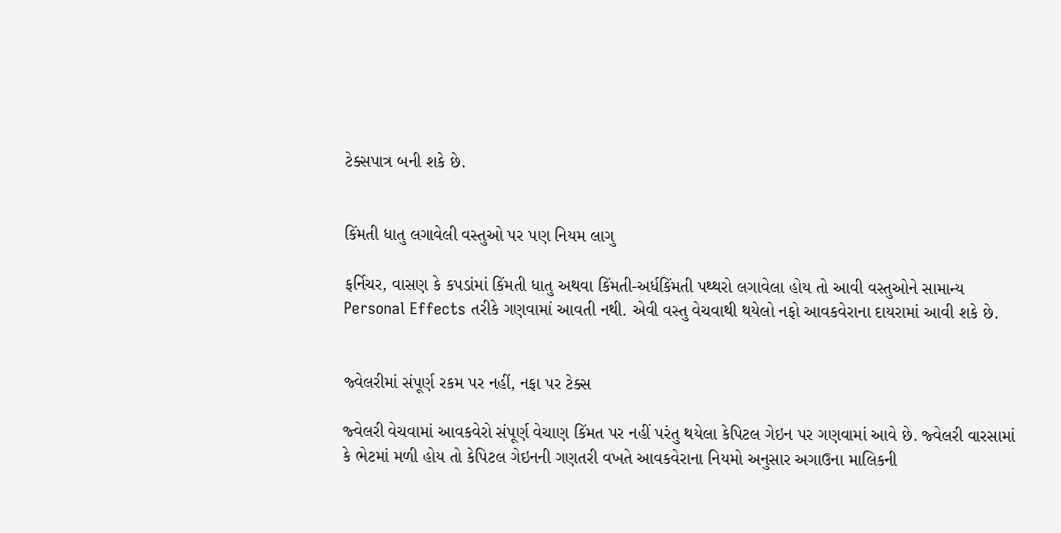ટેક્સપાત્ર બની શકે છે.


કિંમતી ધાતુ લગાવેલી વસ્તુઓ પર પણ નિયમ લાગુ

ફર્નિચર, વાસણ કે કપડાંમાં કિંમતી ધાતુ અથવા કિંમતી-અર્ધકિંમતી પથ્થરો લગાવેલા હોય તો આવી વસ્તુઓને સામાન્ય Personal Effects તરીકે ગણવામાં આવતી નથી. એવી વસ્તુ વેચવાથી થયેલો નફો આવકવેરાના દાયરામાં આવી શકે છે.


જ્વેલરીમાં સંપૂર્ણ રકમ પર નહીં, નફા પર ટેક્સ

જ્વેલરી વેચવામાં આવકવેરો સંપૂર્ણ વેચાણ કિંમત પર નહીં પરંતુ થયેલા કેપિટલ ગેઇન પર ગણવામાં આવે છે. જ્વેલરી વારસામાં કે ભેટમાં મળી હોય તો કેપિટલ ગેઇનની ગણતરી વખતે આવકવેરાના નિયમો અનુસાર અગાઉના માલિકની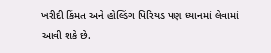ખરીદી કિંમત અને હોલ્ડિંગ પિરિયડ પણ ધ્યાનમાં લેવામાં આવી શકે છે.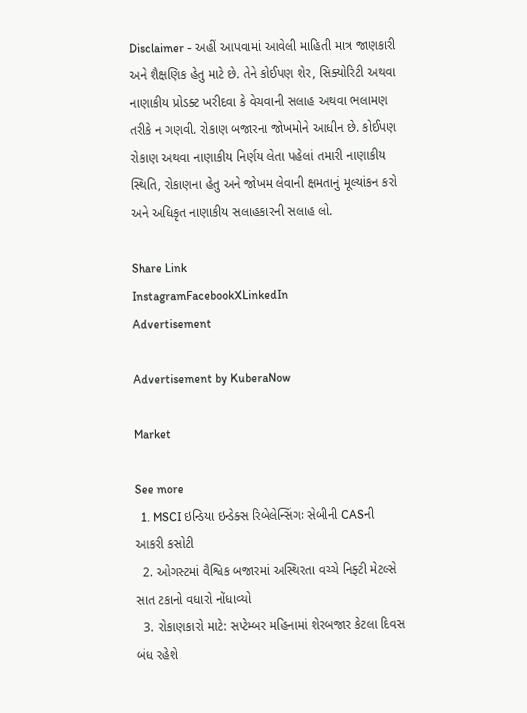Disclaimer - અહીં આપવામાં આવેલી માહિતી માત્ર જાણકારી અને શૈક્ષણિક હેતુ માટે છે. તેને કોઈપણ શેર, સિક્યોરિટી અથવા નાણાકીય પ્રોડક્ટ ખરીદવા કે વેચવાની સલાહ અથવા ભલામણ તરીકે ન ગણવી. રોકાણ બજારના જોખમોને આધીન છે. કોઈપણ રોકાણ અથવા નાણાકીય નિર્ણય લેતા પહેલાં તમારી નાણાકીય સ્થિતિ, રોકાણના હેતુ અને જોખમ લેવાની ક્ષમતાનું મૂલ્યાંકન કરો અને અધિકૃત નાણાકીય સલાહકારની સલાહ લો.

Share Link
InstagramFacebookXLinkedIn
Advertisement

Advertisement by KuberaNow

Market

See more
  1. MSCI ઇન્ડિયા ઇન્ડેક્સ રિબેલેન્સિંગઃ સેબીની CASની આકરી કસોટી
  2. ઓગસ્ટમાં વૈશ્વિક બજારમાં અસ્થિરતા વચ્ચે નિફ્ટી મેટલ્સે સાત ટકાનો વધારો નોંધાવ્યો
  3. રોકાણકારો માટે: સપ્ટેમ્બર મહિનામાં શેરબજાર કેટલા દિવસ બંધ રહેશે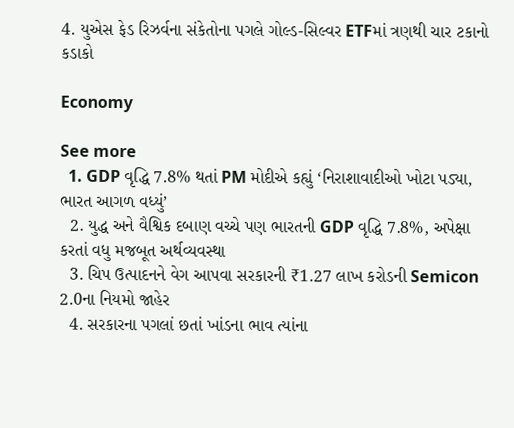4. યુએસ ફેડ રિઝર્વના સંકેતોના પગલે ગોલ્ડ-સિલ્વર ETFમાં ત્રણથી ચાર ટકાનો કડાકો

Economy

See more
  1. GDP વૃદ્ધિ 7.8% થતાં PM મોદીએ કહ્યું ‘નિરાશાવાદીઓ ખોટા પડ્યા, ભારત આગળ વધ્યું’
  2. યુદ્ધ અને વૈશ્વિક દબાણ વચ્ચે પણ ભારતની GDP વૃદ્ધિ 7.8%, અપેક્ષા કરતાં વધુ મજબૂત અર્થવ્યવસ્થા
  3. ચિપ ઉત્પાદનને વેગ આપવા સરકારની ₹1.27 લાખ કરોડની Semicon 2.0ના નિયમો જાહેર
  4. સરકારના પગલાં છતાં ખાંડના ભાવ ત્યાંના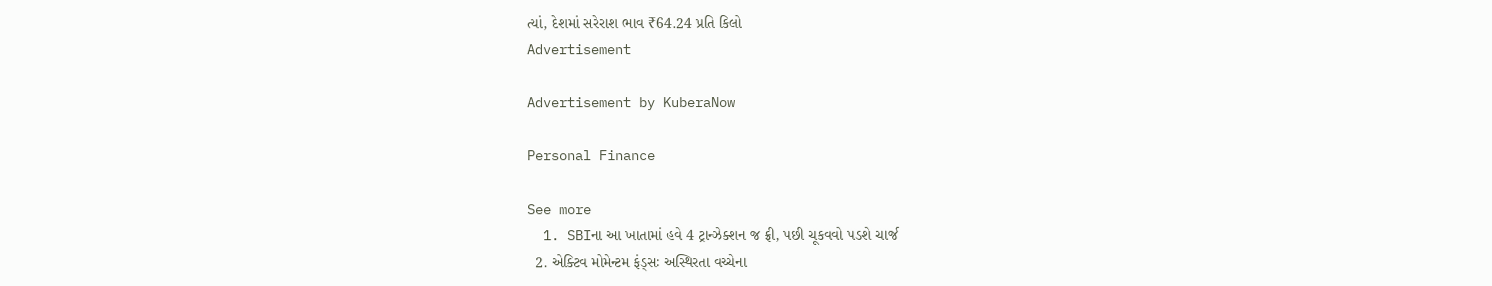ત્યાં, દેશમાં સરેરાશ ભાવ ₹64.24 પ્રતિ કિલો
Advertisement

Advertisement by KuberaNow

Personal Finance

See more
  1. SBIના આ ખાતામાં હવે 4 ટ્રાન્ઝેક્શન જ ફ્રી, પછી ચૂકવવો પડશે ચાર્જ
  2. એક્ટિવ મોમેન્ટમ ફંડ્સઃ અસ્થિરતા વચ્ચેના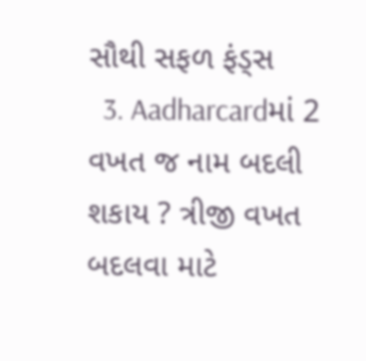સૌથી સફળ ફંડ્સ
  3. Aadharcardમાં 2 વખત જ નામ બદલી શકાય ? ત્રીજી વખત બદલવા માટે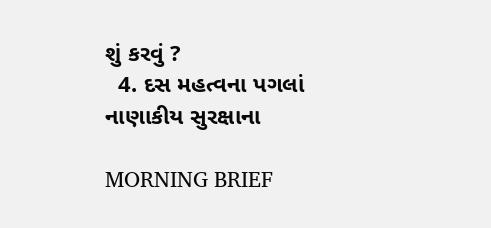શું કરવું ?
  4. દસ મહત્વના પગલાં નાણાકીય સુરક્ષાના

MORNING BRIEF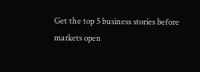Get the top 5 business stories before markets open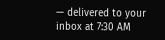— delivered to your inbox at 7:30 AM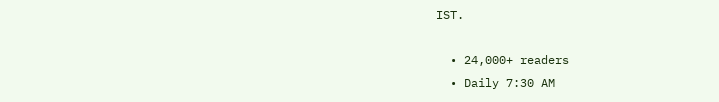IST.

  • 24,000+ readers
  • Daily 7:30 AM